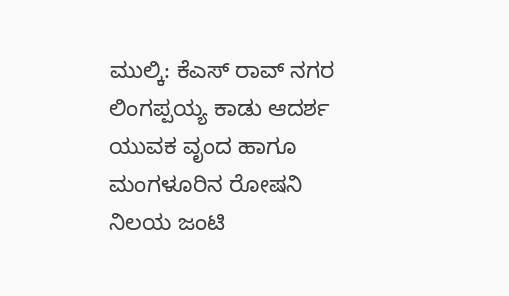ಮುಲ್ಕಿ: ಕೆಎಸ್ ರಾವ್ ನಗರ ಲಿಂಗಪ್ಪಯ್ಯ ಕಾಡು ಆದರ್ಶ ಯುವಕ ವೃಂದ ಹಾಗೂ ಮಂಗಳೂರಿನ ರೋಷನಿ ನಿಲಯ ಜಂಟಿ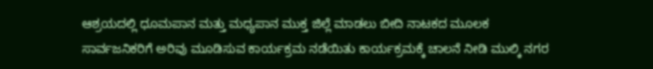ಆಶ್ರಯದಲ್ಲಿ ಧೂಮಪಾನ ಮತ್ತು ಮಧ್ಯಪಾನ ಮುಕ್ತ ಜಿಲ್ಲೆ ಮಾಡಲು ಬೀದಿ ನಾಟಕದ ಮೂಲಕ ಸಾರ್ವಜನಿಕರಿಗೆ ಅರಿವು ಮೂಡಿಸುವ ಕಾರ್ಯಕ್ರಮ ನಡೆಯಿತು ಕಾರ್ಯಕ್ರಮಕ್ಕೆ ಚಾಲನೆ ನೀಡಿ ಮುಲ್ಕಿ ನಗರ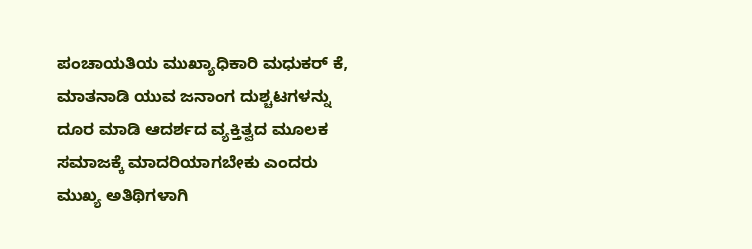ಪಂಚಾಯತಿಯ ಮುಖ್ಯಾಧಿಕಾರಿ ಮಧುಕರ್ ಕೆ, ಮಾತನಾಡಿ ಯುವ ಜನಾಂಗ ದುಶ್ಚಟಗಳನ್ನು ದೂರ ಮಾಡಿ ಆದರ್ಶದ ವ್ಯಕ್ತಿತ್ವದ ಮೂಲಕ ಸಮಾಜಕ್ಕೆ ಮಾದರಿಯಾಗಬೇಕು ಎಂದರು
ಮುಖ್ಯ ಅತಿಥಿಗಳಾಗಿ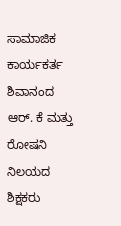ಸಾಮಾಜಿಕ ಕಾರ್ಯಕರ್ತ ಶಿವಾನಂದ ಆರ್. ಕೆ ಮತ್ತು ರೋಷನಿ ನಿಲಯದ ಶಿಕ್ಷಕರು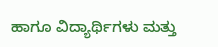ಹಾಗೂ ವಿದ್ಯಾರ್ಥಿಗಳು ಮತ್ತು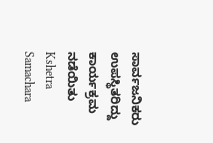ಸಾರ್ವಜನಿಕರು ಉಪಸ್ಥಿತರಿದ್ದು ಕಾರ್ಯಕ್ರಮ ನಡೆಯಿತು
Kshetra Samachara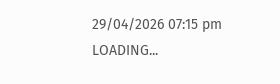29/04/2026 07:15 pm
LOADING...